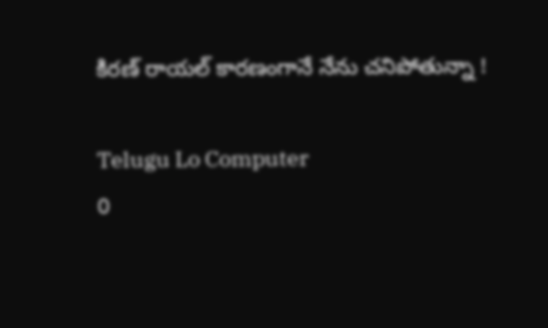కిరణ్ రాయల్ కారణంగానే నేను చనిపోతున్నా !

Telugu Lo Computer
0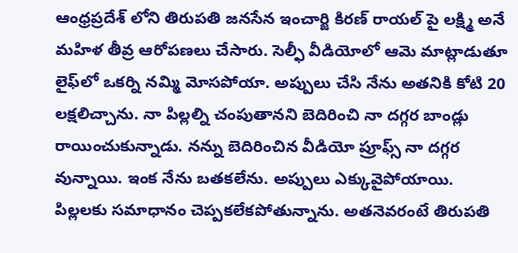ఆంధ్రప్రదేశ్ లోని తిరుపతి జనసేన ఇంచార్జి కిరణ్ రాయల్ పై లక్ష్మి అనే మహిళ తీవ్ర ఆరోపణలు చేసారు. సెల్ఫీ వీడియోలో ఆమె మాట్లాడుతూ లైఫ్‌లో ఒకర్ని నమ్మి మోసపోయా. అప్పులు చేసి నేను అతనికి కోటి 20 లక్షలిచ్చాను. నా పిల్లల్ని చంపుతానని బెదిరించి నా దగ్గర బాండ్లు రాయించుకున్నాడు. నన్ను బెదిరించిన వీడియో ప్రూఫ్స్ నా దగ్గర వున్నాయి. ఇంక నేను బతకలేను. అప్పులు ఎక్కువైపోయాయి. పిల్లలకు సమాధానం చెప్పకలేకపోతున్నాను. అతనెవరంటే తిరుపతి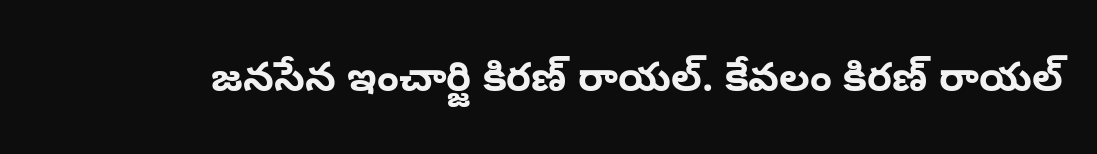జనసేన ఇంచార్జి కిరణ్ రాయల్. కేవలం కిరణ్ రాయల్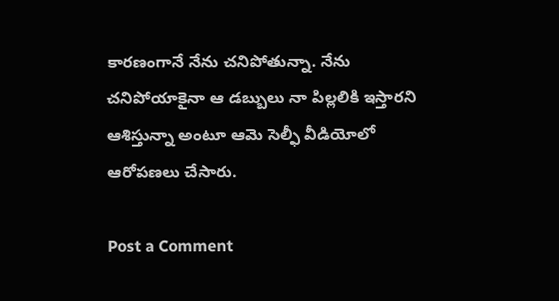కారణంగానే నేను చనిపోతున్నా. నేను చనిపోయాకైనా ఆ డబ్బులు నా పిల్లలికి ఇస్తారని ఆశిస్తున్నా అంటూ ఆమె సెల్ఫీ వీడియోలో ఆరోపణలు చేసారు.

Post a Comment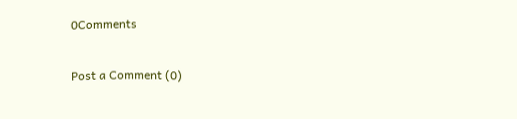0Comments

Post a Comment (0)